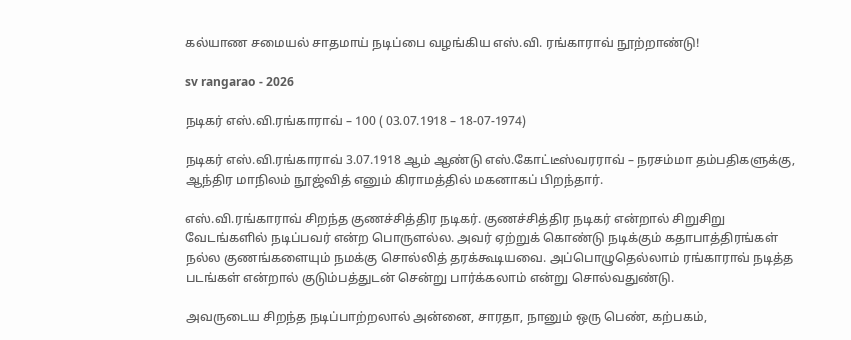கல்யாண சமையல் சாதமாய் நடிப்பை வழங்கிய எஸ்.வி. ரங்காராவ் நூற்றாண்டு!

sv rangarao - 2026

நடிகர் எஸ்.வி.ரங்காராவ் – 100 ( 03.07.1918 – 18-07-1974)

நடிகர் எஸ்.வி.ரங்காராவ் 3.07.1918 ஆம் ஆண்டு எஸ்.கோட்டீஸ்வரராவ் – நரசம்மா தம்பதிகளுக்கு, ஆந்திர மாநிலம் நூஜ்வித் எனும் கிராமத்தில் மகனாகப் பிறந்தார்.

எஸ்.வி.ரங்காராவ் சிறந்த குணச்சித்திர நடிகர். குணச்சித்திர நடிகர் என்றால் சிறுசிறு வேடங்களில் நடிப்பவர் என்ற பொருளல்ல. அவர் ஏற்றுக் கொண்டு நடிக்கும் கதாபாத்திரங்கள் நல்ல குணங்களையும் நமக்கு சொல்லித் தரக்கூடியவை. அப்பொழுதெல்லாம் ரங்காராவ் நடித்த படங்கள் என்றால் குடும்பத்துடன் சென்று பார்க்கலாம் என்று சொல்வதுண்டு.

அவருடைய சிறந்த நடிப்பாற்றலால் அன்னை, சாரதா, நானும் ஒரு பெண், கற்பகம்,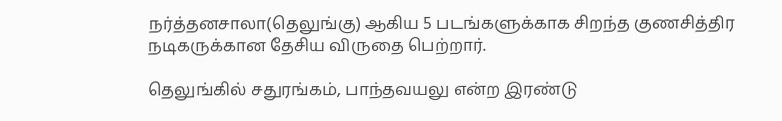நர்த்தனசாலா(தெலுங்கு) ஆகிய 5 படங்களுக்காக சிறந்த குணசித்திர நடிகருக்கான தேசிய விருதை பெற்றார்.

தெலுங்கில் சதுரங்கம், பாந்தவயலு என்ற இரண்டு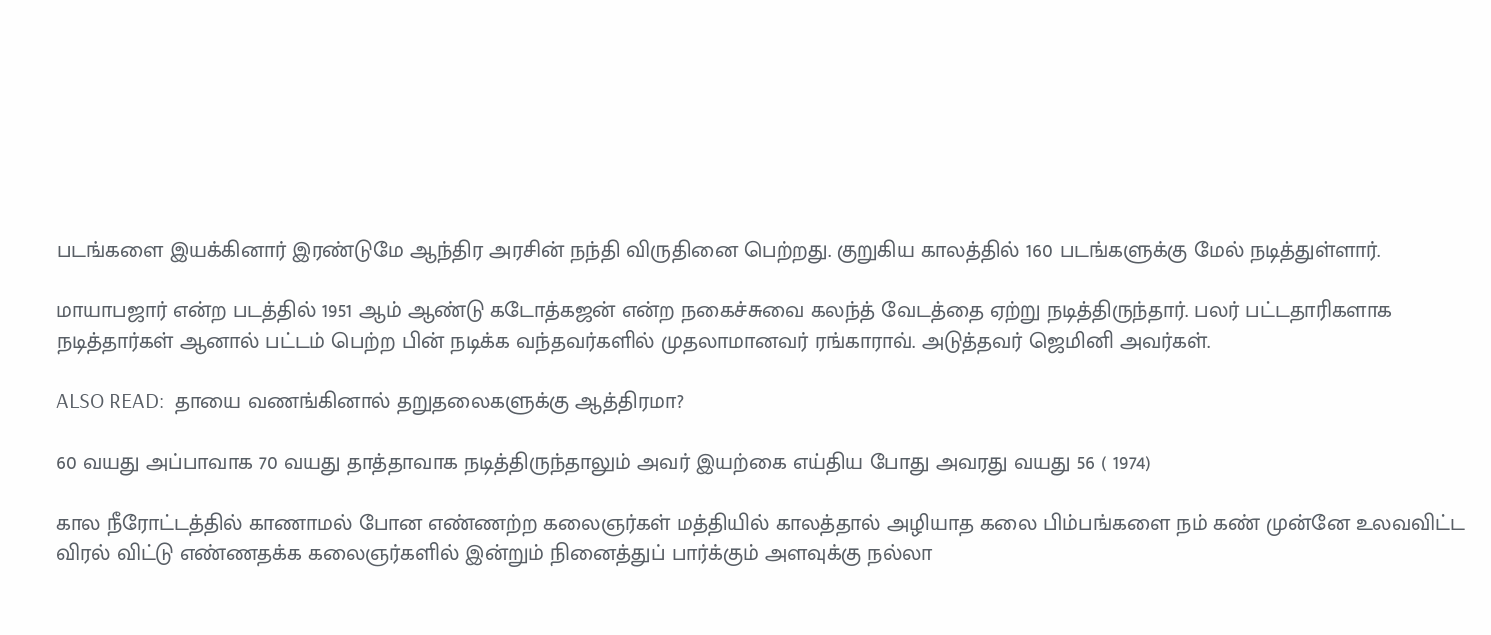படங்களை இயக்கினார் இரண்டுமே ஆந்திர அரசின் நந்தி விருதினை பெற்றது. குறுகிய காலத்தில் 160 படங்களுக்கு மேல் நடித்துள்ளார்.

மாயாபஜார் என்ற படத்தில் 1951 ஆம் ஆண்டு கடோத்கஜன் என்ற நகைச்சுவை கலந்த் வேடத்தை ஏற்று நடித்திருந்தார். பலர் பட்டதாரிகளாக நடித்தார்கள் ஆனால் பட்டம் பெற்ற பின் நடிக்க வந்தவர்களில் முதலாமானவர் ரங்காராவ். அடுத்தவர் ஜெமினி அவர்கள்.

ALSO READ:  தாயை வணங்கினால் தறுதலைகளுக்கு ஆத்திரமா?

60 வயது அப்பாவாக 70 வயது தாத்தாவாக நடித்திருந்தாலும் அவர் இயற்கை எய்திய போது அவரது வயது 56 ( 1974)

கால நீரோட்டத்தில் காணாமல் போன எண்ணற்ற கலைஞர்கள் மத்தியில் காலத்தால் அழியாத கலை பிம்பங்களை நம் கண் முன்னே உலவவிட்ட விரல் விட்டு எண்ணதக்க கலைஞர்களில் இன்றும் நினைத்துப் பார்க்கும் அளவுக்கு நல்லா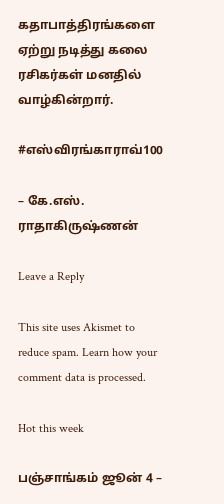கதாபாத்திரங்களை ஏற்று நடித்து கலை ரசிகர்கள் மனதில் வாழ்கின்றார்.

#எஸ்விரங்காராவ்100

– கே.எஸ். ராதாகிருஷ்ணன்

Leave a Reply

This site uses Akismet to reduce spam. Learn how your comment data is processed.

Hot this week

பஞ்சாங்கம் ஜூன் 4 –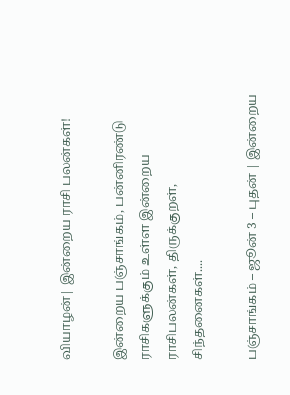வியாழன்| இன்றைய ராசி பலன்கள்!

இன்றைய பஞ்சாங்கம், பன்னிரண்டு ராசிகளுக்கும் உள்ள இன்றைய ராசிபலன்கள், திருக்குறள், சிந்தனைகள்....

பஞ்சாங்கம் – ஜூன் 3 – புதன் | இன்றைய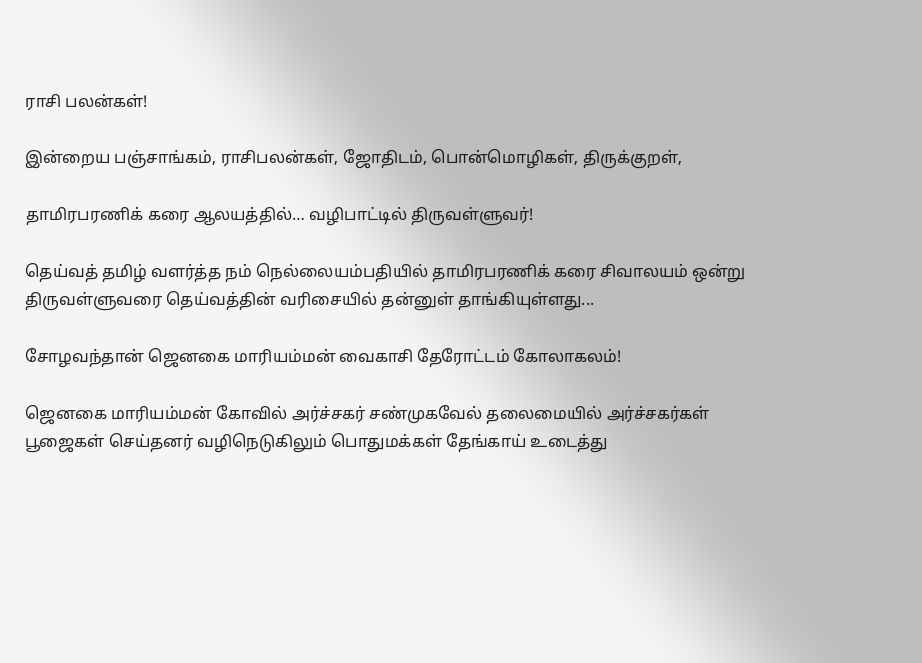ராசி பலன்கள்!

இன்றைய பஞ்சாங்கம், ராசிபலன்கள், ஜோதிடம், பொன்மொழிகள், திருக்குறள்,

தாமிரபரணிக் கரை ஆலயத்தில்… வழிபாட்டில் திருவள்ளுவர்!

தெய்வத் தமிழ் வளர்த்த நம் நெல்லையம்பதியில் தாமிரபரணிக் கரை சிவாலயம் ஒன்று திருவள்ளுவரை தெய்வத்தின் வரிசையில் தன்னுள் தாங்கியுள்ளது...

சோழவந்தான் ஜெனகை மாரியம்மன் வைகாசி தேரோட்டம் கோலாகலம்!

ஜெனகை மாரியம்மன் கோவில் அர்ச்சகர் சண்முகவேல் தலைமையில் அர்ச்சகர்கள் பூஜைகள் செய்தனர் வழிநெடுகிலும் பொதுமக்கள் தேங்காய் உடைத்து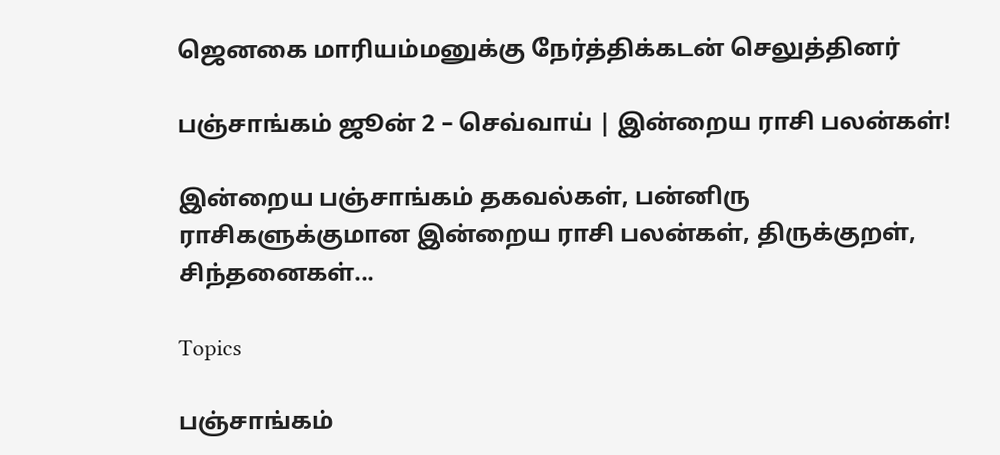ஜெனகை மாரியம்மனுக்கு நேர்த்திக்கடன் செலுத்தினர்

பஞ்சாங்கம் ஜூன் 2 – செவ்வாய் | இன்றைய ராசி பலன்கள்!

இன்றைய பஞ்சாங்கம் தகவல்கள், பன்னிரு ராசிகளுக்குமான இன்றைய ராசி பலன்கள், திருக்குறள், சிந்தனைகள்...

Topics

பஞ்சாங்கம்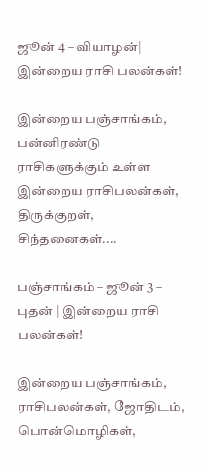ஜூன் 4 – வியாழன்| இன்றைய ராசி பலன்கள்!

இன்றைய பஞ்சாங்கம், பன்னிரண்டு ராசிகளுக்கும் உள்ள இன்றைய ராசிபலன்கள், திருக்குறள், சிந்தனைகள்....

பஞ்சாங்கம் – ஜூன் 3 – புதன் | இன்றைய ராசி பலன்கள்!

இன்றைய பஞ்சாங்கம், ராசிபலன்கள், ஜோதிடம், பொன்மொழிகள்,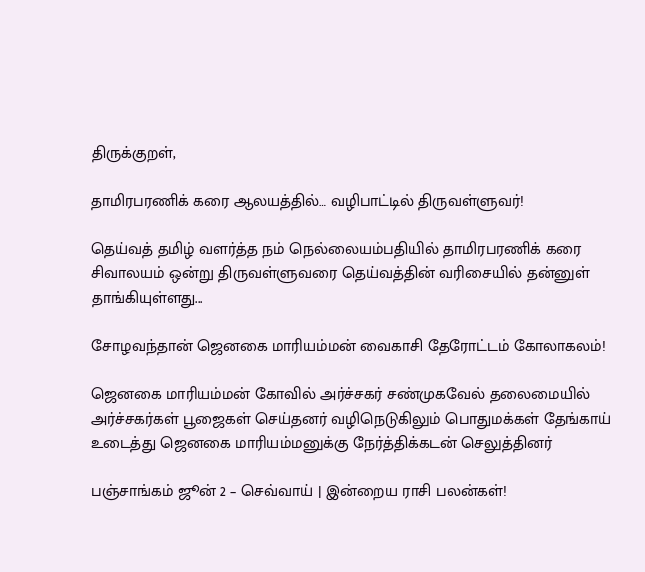திருக்குறள்,

தாமிரபரணிக் கரை ஆலயத்தில்… வழிபாட்டில் திருவள்ளுவர்!

தெய்வத் தமிழ் வளர்த்த நம் நெல்லையம்பதியில் தாமிரபரணிக் கரை சிவாலயம் ஒன்று திருவள்ளுவரை தெய்வத்தின் வரிசையில் தன்னுள் தாங்கியுள்ளது...

சோழவந்தான் ஜெனகை மாரியம்மன் வைகாசி தேரோட்டம் கோலாகலம்!

ஜெனகை மாரியம்மன் கோவில் அர்ச்சகர் சண்முகவேல் தலைமையில் அர்ச்சகர்கள் பூஜைகள் செய்தனர் வழிநெடுகிலும் பொதுமக்கள் தேங்காய் உடைத்து ஜெனகை மாரியம்மனுக்கு நேர்த்திக்கடன் செலுத்தினர்

பஞ்சாங்கம் ஜூன் 2 – செவ்வாய் | இன்றைய ராசி பலன்கள்!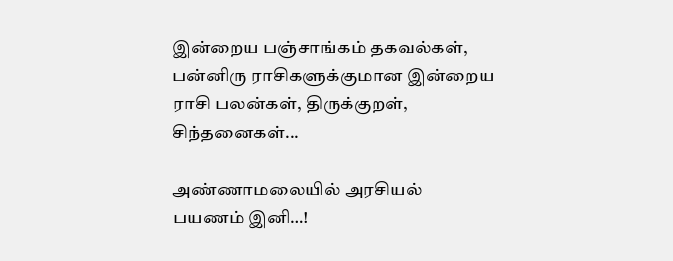இன்றைய பஞ்சாங்கம் தகவல்கள், பன்னிரு ராசிகளுக்குமான இன்றைய ராசி பலன்கள், திருக்குறள், சிந்தனைகள்...

அண்ணாமலையில் அரசியல் பயணம் இனி…!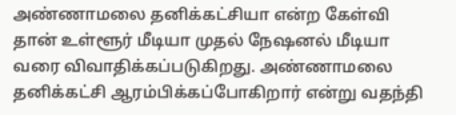அண்ணாமலை தனிக்கட்சியா என்ற கேள்வி தான் உள்ளூர் மீடியா முதல் நேஷனல் மீடியா வரை விவாதிக்கப்படுகிறது. அண்ணாமலை தனிக்கட்சி ஆரம்பிக்கப்போகிறார் என்று வதந்தி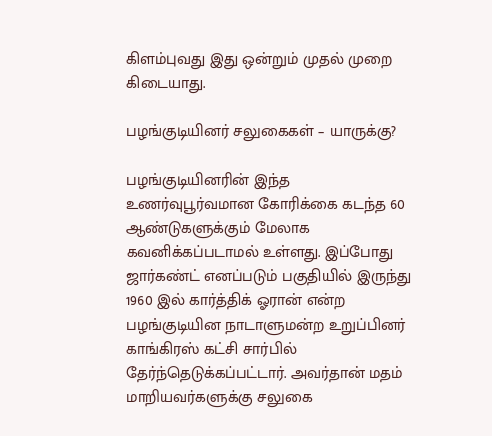கிளம்புவது இது ஒன்றும் முதல் முறை கிடையாது.

பழங்குடியினர் சலுகைகள் – யாருக்கு?

பழங்குடியினரின் இந்த உணர்வுபூர்வமான கோரிக்கை கடந்த 60 ஆண்டுகளுக்கும் மேலாக கவனிக்கப்படாமல் உள்ளது. இப்போது ஜார்கண்ட் எனப்படும் பகுதியில் இருந்து 1960 இல் கார்த்திக் ஓரான் என்ற பழங்குடியின நாடாளுமன்ற உறுப்பினர் காங்கிரஸ் கட்சி சார்பில் தேர்ந்தெடுக்கப்பட்டார். அவர்தான் மதம் மாறியவர்களுக்கு சலுகை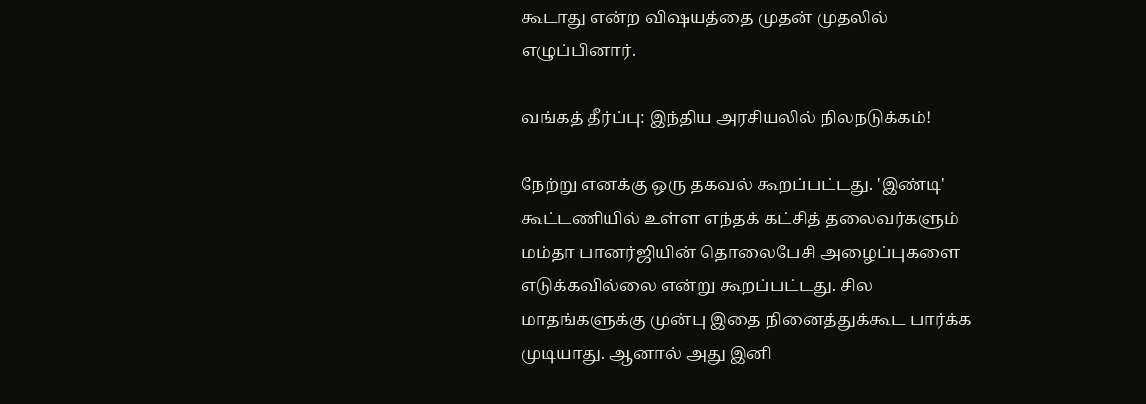கூடாது என்ற விஷயத்தை முதன் முதலில் எழுப்பினார்.

வங்கத் தீர்ப்பு: இந்திய அரசியலில் நிலநடுக்கம்!

நேற்று எனக்கு ஒரு தகவல் கூறப்பட்டது. 'இண்டி' கூட்டணியில் உள்ள எந்தக் கட்சித் தலைவர்களும் மம்தா பானர்ஜியின் தொலைபேசி அழைப்புகளை எடுக்கவில்லை என்று கூறப்பட்டது. சில மாதங்களுக்கு முன்பு இதை நினைத்துக்கூட பார்க்க முடியாது. ஆனால் அது இனி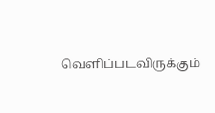வெளிப்படவிருக்கும்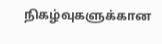நிகழ்வுகளுக்கான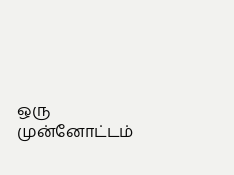ஒரு முன்னோட்டம்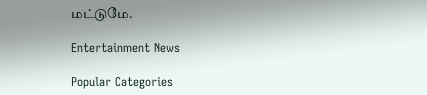மட்டுமே.

Entertainment News

Popular Categories